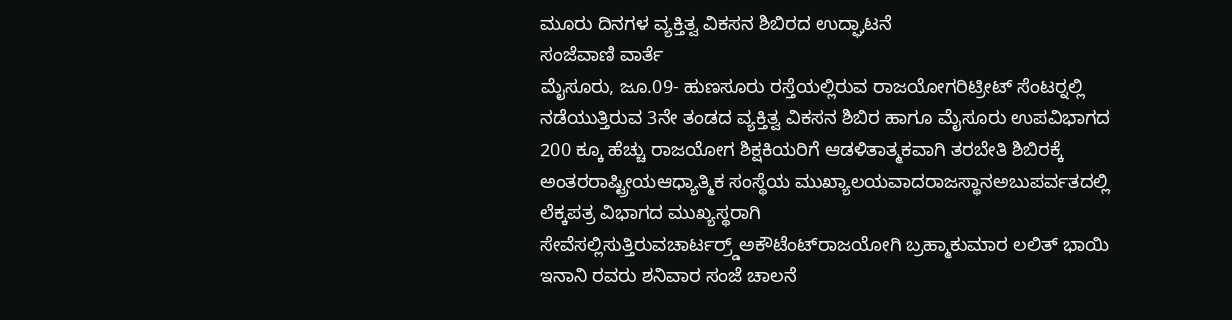ಮೂರು ದಿನಗಳ ವ್ಯಕ್ತಿತ್ವ ವಿಕಸನ ಶಿಬಿರದ ಉದ್ಘಾಟನೆ
ಸಂಜೆವಾಣಿ ವಾರ್ತೆ
ಮೈಸೂರು, ಜೂ.09- ಹುಣಸೂರು ರಸ್ತೆಯಲ್ಲಿರುವ ರಾಜಯೋಗರಿಟ್ರೀಟ್ ಸೆಂಟರ್‍ನಲ್ಲಿ ನಡೆಯುತ್ತಿರುವ 3ನೇ ತಂಡದ ವ್ಯಕ್ತಿತ್ವ ವಿಕಸನ ಶಿಬಿರ ಹಾಗೂ ಮೈಸೂರು ಉಪವಿಭಾಗದ 200 ಕ್ಕೂ ಹೆಚ್ಚು ರಾಜಯೋಗ ಶಿಕ್ಷಕಿಯರಿಗೆ ಆಡಳಿತಾತ್ಮಕವಾಗಿ ತರಬೇತಿ ಶಿಬಿರಕ್ಕೆ ಅಂತರರಾಷ್ಟ್ರೀಯಆಧ್ಯಾತ್ಮಿಕ ಸಂಸ್ಥೆಯ ಮುಖ್ಯಾಲಯವಾದರಾಜಸ್ಥಾನಅಬುಪರ್ವತದಲ್ಲಿ ಲೆಕ್ಕಪತ್ರ ವಿಭಾಗದ ಮುಖ್ಯಸ್ಥರಾಗಿ ಸೇವೆಸಲ್ಲಿಸುತ್ತಿರುವಚಾರ್ಟರ್ರ್ಡ್‍ಅಕೌಟೆಂಟ್‍ರಾಜಯೋಗಿ ಬ್ರಹ್ಮಾಕುಮಾರ ಲಲಿತ್ ಭಾಯಿ ಇನಾನಿ ರವರು ಶನಿವಾರ ಸಂಜೆ ಚಾಲನೆ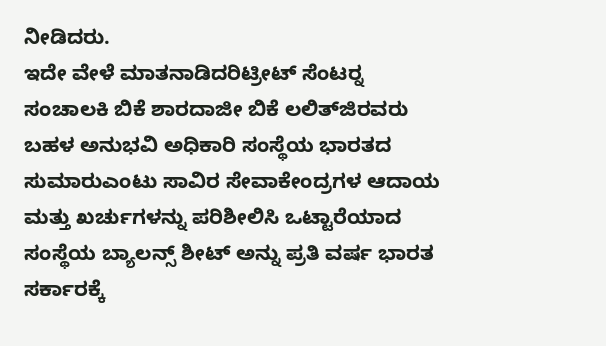ನೀಡಿದರು.
ಇದೇ ವೇಳೆ ಮಾತನಾಡಿದರಿಟ್ರೀಟ್ ಸೆಂಟರ್‍ನ ಸಂಚಾಲಕಿ ಬಿಕೆ ಶಾರದಾಜೀ ಬಿಕೆ ಲಲಿತ್‍ಜಿರವರು ಬಹಳ ಅನುಭವಿ ಅಧಿಕಾರಿ ಸಂಸ್ಥೆಯ ಭಾರತದ ಸುಮಾರುಎಂಟು ಸಾವಿರ ಸೇವಾಕೇಂದ್ರಗಳ ಆದಾಯ ಮತ್ತು ಖರ್ಚುಗಳನ್ನು ಪರಿಶೀಲಿಸಿ ಒಟ್ಟಾರೆಯಾದ ಸಂಸ್ಥೆಯ ಬ್ಯಾಲನ್ಸ್ ಶೀಟ್ ಅನ್ನು ಪ್ರತಿ ವರ್ಷ ಭಾರತ ಸರ್ಕಾರಕ್ಕೆ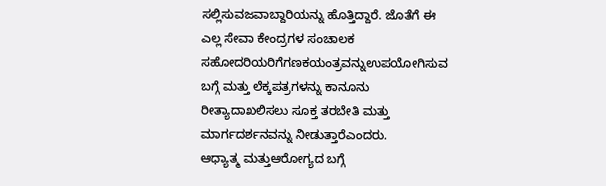ಸಲ್ಲಿಸುವಜವಾಬ್ದಾರಿಯನ್ನು ಹೊತ್ತಿದ್ದಾರೆ. ಜೊತೆಗೆ ಈ ಎಲ್ಲ ಸೇವಾ ಕೇಂದ್ರಗಳ ಸಂಚಾಲಕ ಸಹೋದರಿಯರಿಗೆಗಣಕಯಂತ್ರವನ್ನುಉಪಯೋಗಿಸುವ ಬಗ್ಗೆ ಮತ್ತು ಲೆಕ್ಕಪತ್ರಗಳನ್ನು ಕಾನೂನು ರೀತ್ಯಾದಾಖಲಿಸಲು ಸೂಕ್ತ ತರಬೇತಿ ಮತ್ತು ಮಾರ್ಗದರ್ಶನವನ್ನು ನೀಡುತ್ತಾರೆಎಂದರು.
ಆಧ್ಯಾತ್ಮ ಮತ್ತುಆರೋಗ್ಯದ ಬಗ್ಗೆ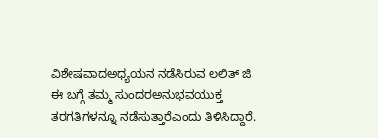ವಿಶೇಷವಾದಅಧ್ಯಯನ ನಡೆಸಿರುವ ಲಲಿತ್ ಜಿ ಈ ಬಗ್ಗೆ ತಮ್ಮ ಸುಂದರಅನುಭವಯುಕ್ತ ತರಗತಿಗಳನ್ನೂ ನಡೆಸುತ್ತಾರೆಎಂದು ತಿಳಿಸಿದ್ದಾರೆ.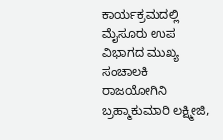ಕಾರ್ಯಕ್ರಮದಲ್ಲಿ ಮೈಸೂರು ಉಪ ವಿಭಾಗದ ಮುಖ್ಯ ಸಂಚಾಲಕಿ ರಾಜಯೋಗಿನಿ ಬ್ರಹ್ಮಾಕುಮಾರಿ ಲಕ್ಷ್ಮೀಜಿ,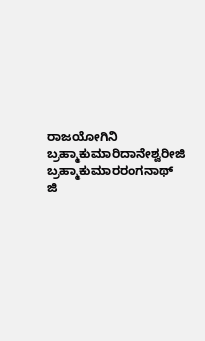ರಾಜಯೋಗಿನಿ ಬ್ರಹ್ಮಾಕುಮಾರಿದಾನೇಶ್ವರೀಜಿ ಬ್ರಹ್ಮಾಕುಮಾರರಂಗನಾಥ್ ಜಿ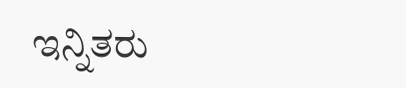ಇನ್ನಿತರು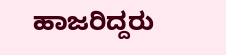ಹಾಜರಿದ್ದರು